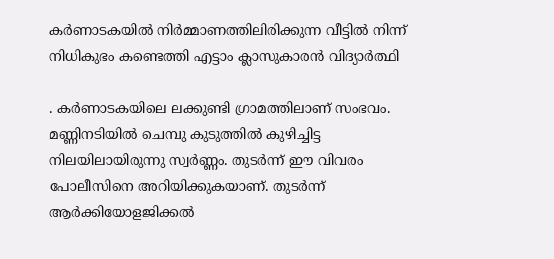കര്‍ണാടകയില്‍ നിര്‍മ്മാണത്തിലിരിക്കുന്ന വീട്ടില്‍ നിന്ന് നിധികുഭം കണ്ടെത്തി എട്ടാം ക്ലാസുകാരന്‍ വിദ്യാര്‍ത്ഥി

. കര്‍ണാടകയിലെ ലക്കുണ്ടി ഗ്രാമത്തിലാണ് സംഭവം. മണ്ണിനടിയില്‍ ചെമ്പു കുടുത്തില്‍ കുഴിച്ചിട്ട നിലയിലായിരുന്നു സ്വര്‍ണ്ണം. തുടര്‍ന്ന് ഈ വിവരം പോലീസിനെ അറിയിക്കുകയാണ്. തുടര്‍ന്ന് ആര്‍ക്കിയോളജിക്കല്‍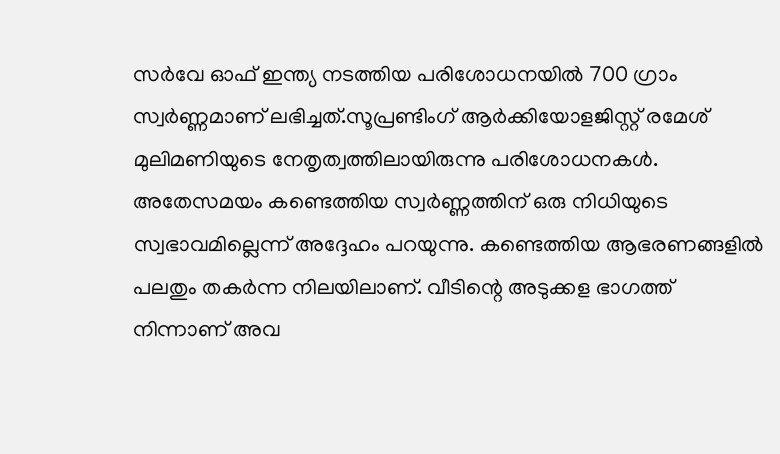സര്‍വേ ഓഫ് ഇന്ത്യ നടത്തിയ പരിശോധനയില്‍ 700 ഗ്രാം സ്വര്‍ണ്ണമാണ് ലഭിച്ചത്.സൂപ്രണ്ടിംഗ് ആര്‍ക്കിയോളജിസ്റ്റ് രമേശ് മുലിമണിയുടെ നേതൃത്വത്തിലായിരുന്നു പരിശോധനകള്‍. അതേസമയം കണ്ടെത്തിയ സ്വര്‍ണ്ണത്തിന് ഒരു നിധിയുടെ സ്വഭാവമില്ലെന്ന് അദ്ദേഹം പറയുന്നു. കണ്ടെത്തിയ ആഭരണങ്ങളില്‍ പലതും തകര്‍ന്ന നിലയിലാണ്. വീടിന്റെ അടുക്കള ഭാഗത്ത് നിന്നാണ് അവ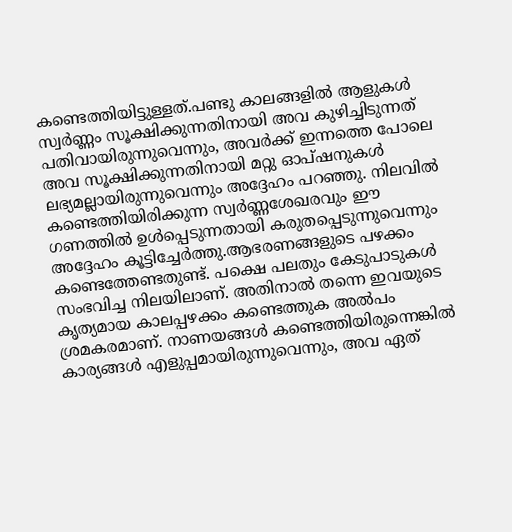കണ്ടെത്തിയിട്ടുള്ളത്.പണ്ടു കാലങ്ങളില്‍ ആളുകള്‍ സ്വര്‍ണ്ണം സൂക്ഷിക്കുന്നതിനായി അവ കുഴിച്ചിടുന്നത് പതിവായിരുന്നുവെന്നും, അവര്‍ക്ക് ഇന്നത്തെ പോലെ അവ സൂക്ഷിക്കുന്നതിനായി മറ്റു ഓപ്ഷനുകള്‍ ലഭ്യമല്ലായിരുന്നുവെന്നും അദ്ദേഹം പറഞ്ഞു. നിലവില്‍ കണ്ടെത്തിയിരിക്കുന്ന സ്വര്‍ണ്ണശേഖരവും ഈ ഗണത്തില്‍ ഉള്‍പ്പെടുന്നതായി കരുതപ്പെടുന്നുവെന്നും അദ്ദേഹം കൂട്ടിച്ചേര്‍ത്തു.ആഭരണങ്ങളുടെ പഴക്കം കണ്ടെത്തേണ്ടതുണ്ട്. പക്ഷെ പലതും കേടുപാടുകള്‍ സംഭവിച്ച നിലയിലാണ്. അതിനാല്‍ തന്നെ ഇവയുടെ കൃത്യമായ കാലപ്പഴക്കം കണ്ടെത്തുക അല്‍പം ശ്രമകരമാണ്. നാണയങ്ങള്‍ കണ്ടെത്തിയിരുന്നെങ്കില്‍ കാര്യങ്ങള്‍ എളുപ്പമായിരുന്നുവെന്നും, അവ ഏത്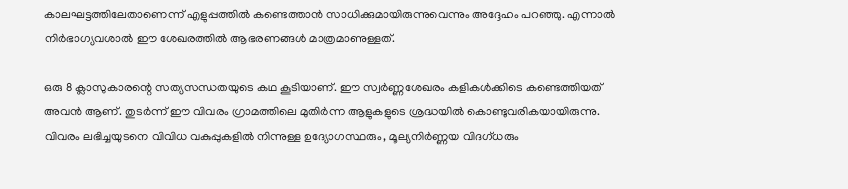കാലഘട്ടത്തിലേതാണെന്ന് എളുപ്പത്തില്‍ കണ്ടെത്താന്‍ സാധിക്കുമായിരുന്നുവെന്നും അദ്ദേഹം പറഞ്ഞു. എന്നാല്‍ നിര്‍ഭാഗ്യവശാല്‍ ഈ ശേഖരത്തില്‍ ആഭരണങ്ങള്‍ മാത്രമാണുള്ളത്.

ഒരു 8 ക്ലാസുകാരന്റെ സത്യസന്ധതയുടെ കഥ കൂടിയാണ്. ഈ സ്വര്‍ണ്ണശേഖരം കളികള്‍ക്കിടെ കണ്ടെത്തിയത് അവന്‍ ആണ്. തുടര്‍ന്ന് ഈ വിവരം ഗ്രാമത്തിലെ മുതിര്‍ന്ന ആളുകളുടെ ശ്രദ്ധയില്‍ കൊണ്ടുവരികയായിരുന്നു. വിവരം ലഭിച്ചയുടനെ വിവിധ വകുപ്പുകളില്‍ നിന്നുള്ള ഉദ്യോഗസ്ഥരും, മൂല്യനിര്‍ണ്ണയ വിദഗ്ധരും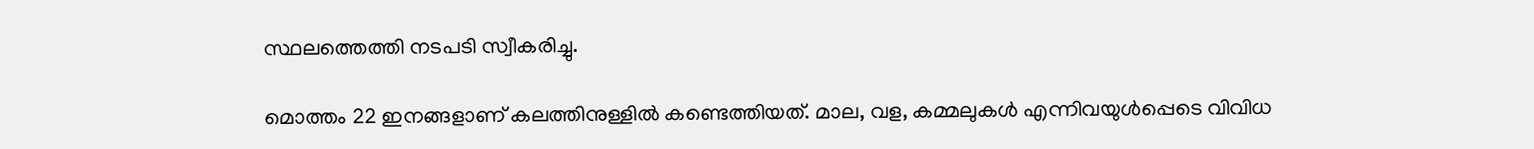സ്ഥലത്തെത്തി നടപടി സ്വീകരിച്ചു.

മൊത്തം 22 ഇനങ്ങളാണ് കലത്തിനുള്ളില്‍ കണ്ടെത്തിയത്. മാല, വള, കമ്മലുകള്‍ എന്നിവയുള്‍പ്പെടെ വിവിധ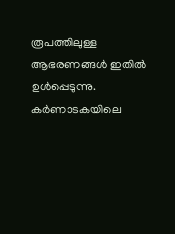രൂപത്തിലുള്ള ആഭരണങ്ങള്‍ ഇതില്‍ ഉള്‍പ്പെടുന്നു. കര്‍ണാടകയിലെ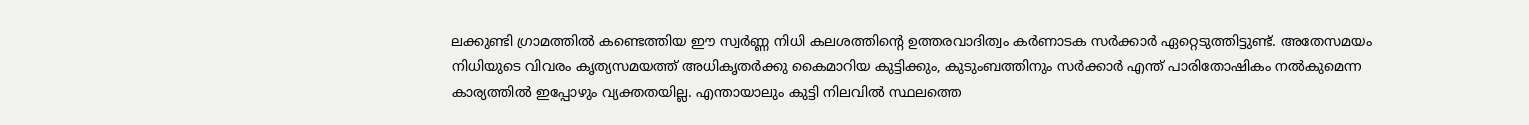ലക്കുണ്ടി ഗ്രാമത്തില്‍ കണ്ടെത്തിയ ഈ സ്വര്‍ണ്ണ നിധി കലശത്തിന്റെ ഉത്തരവാദിത്വം കര്‍ണാടക സര്‍ക്കാര്‍ ഏറ്റെടുത്തിട്ടുണ്ട്. അതേസമയം നിധിയുടെ വിവരം കൃത്യസമയത്ത് അധികൃതര്‍ക്കു കൈമാറിയ കുട്ടിക്കും, കുടുംബത്തിനും സര്‍ക്കാര്‍ എന്ത് പാരിതോഷികം നല്‍കുമെന്ന കാര്യത്തില്‍ ഇപ്പോഴും വ്യക്തതയില്ല. എന്തായാലും കുട്ടി നിലവിൽ സ്ഥലത്തെ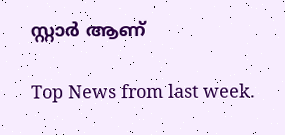സ്റ്റാർ ആണ്

Top News from last week.